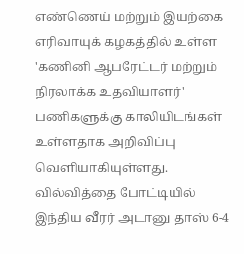எண்ணெய் மற்றும் இயற்கை எரிவாயுக் கழகத்தில் உள்ள 'கணினி ஆபரேட்டர் மற்றும் நிரலாக்க உதவியாளர்' பணிகளுக்கு காலியிடங்கள் உள்ளதாக அறிவிப்பு வெளியாகியுள்ளது.
வில்வித்தை போட்டியில் இந்திய வீரர் அடானு தாஸ் 6-4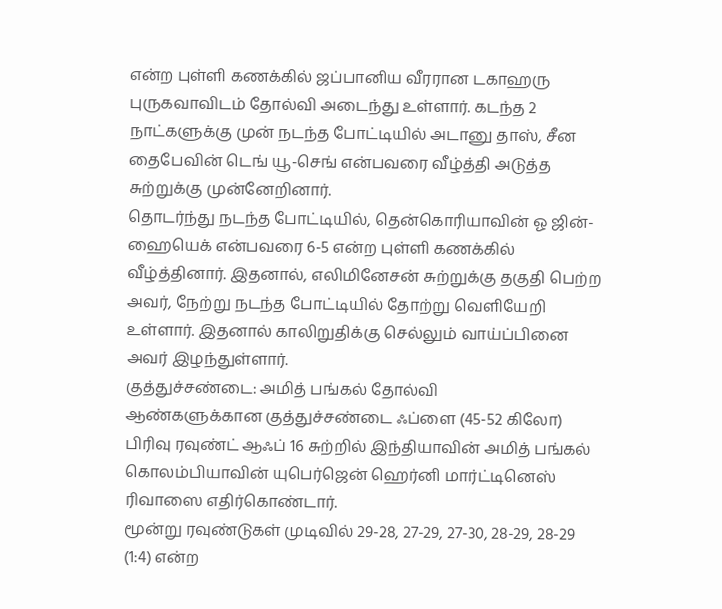என்ற புள்ளி கணக்கில் ஜப்பானிய வீரரான டகாஹரு புருகவாவிடம் தோல்வி அடைந்து உள்ளார். கடந்த 2 நாட்களுக்கு முன் நடந்த போட்டியில் அடானு தாஸ், சீன தைபேவின் டெங் யூ-செங் என்பவரை வீழ்த்தி அடுத்த சுற்றுக்கு முன்னேறினார்.
தொடர்ந்து நடந்த போட்டியில், தென்கொரியாவின் ஓ ஜின்-ஹையெக் என்பவரை 6-5 என்ற புள்ளி கணக்கில் வீழ்த்தினார். இதனால், எலிமினேசன் சுற்றுக்கு தகுதி பெற்ற அவர், நேற்று நடந்த போட்டியில் தோற்று வெளியேறி உள்ளார். இதனால் காலிறுதிக்கு செல்லும் வாய்ப்பினை அவர் இழந்துள்ளார்.
குத்துச்சண்டை: அமித் பங்கல் தோல்வி
ஆண்களுக்கான குத்துச்சண்டை ஃப்ளை (45-52 கிலோ) பிரிவு ரவுண்ட் ஆஃப் 16 சுற்றில் இந்தியாவின் அமித் பங்கல் கொலம்பியாவின் யுபெர்ஜென் ஹெர்னி மார்ட்டினெஸ் ரிவாஸை எதிர்கொண்டார்.
மூன்று ரவுண்டுகள் முடிவில் 29-28, 27-29, 27-30, 28-29, 28-29 (1:4) என்ற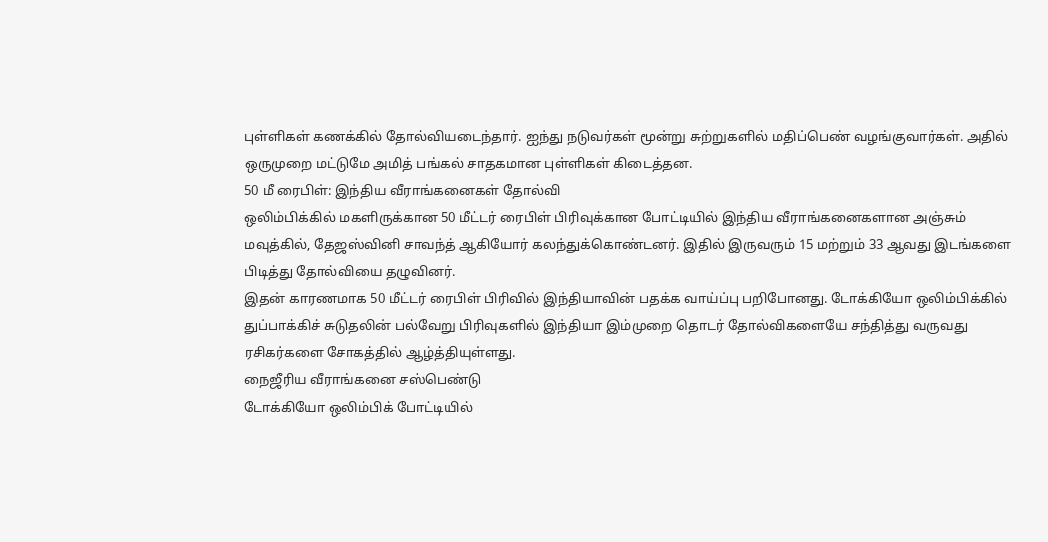புள்ளிகள் கணக்கில் தோல்வியடைந்தார். ஐந்து நடுவர்கள் மூன்று சுற்றுகளில் மதிப்பெண் வழங்குவார்கள். அதில் ஒருமுறை மட்டுமே அமித் பங்கல் சாதகமான புள்ளிகள் கிடைத்தன.
50 மீ ரைபிள்: இந்திய வீராங்கனைகள் தோல்வி
ஒலிம்பிக்கில் மகளிருக்கான 50 மீட்டர் ரைபிள் பிரிவுக்கான போட்டியில் இந்திய வீராங்கனைகளான அஞ்சும் மவுத்கில், தேஜஸ்வினி சாவந்த் ஆகியோர் கலந்துக்கொண்டனர். இதில் இருவரும் 15 மற்றும் 33 ஆவது இடங்களை பிடித்து தோல்வியை தழுவினர்.
இதன் காரணமாக 50 மீட்டர் ரைபிள் பிரிவில் இந்தியாவின் பதக்க வாய்ப்பு பறிபோனது. டோக்கியோ ஒலிம்பிக்கில் துப்பாக்கிச் சுடுதலின் பல்வேறு பிரிவுகளில் இந்தியா இம்முறை தொடர் தோல்விகளையே சந்தித்து வருவது ரசிகர்களை சோகத்தில் ஆழ்த்தியுள்ளது.
நைஜீரிய வீராங்கனை சஸ்பெண்டு
டோக்கியோ ஒலிம்பிக் போட்டியில்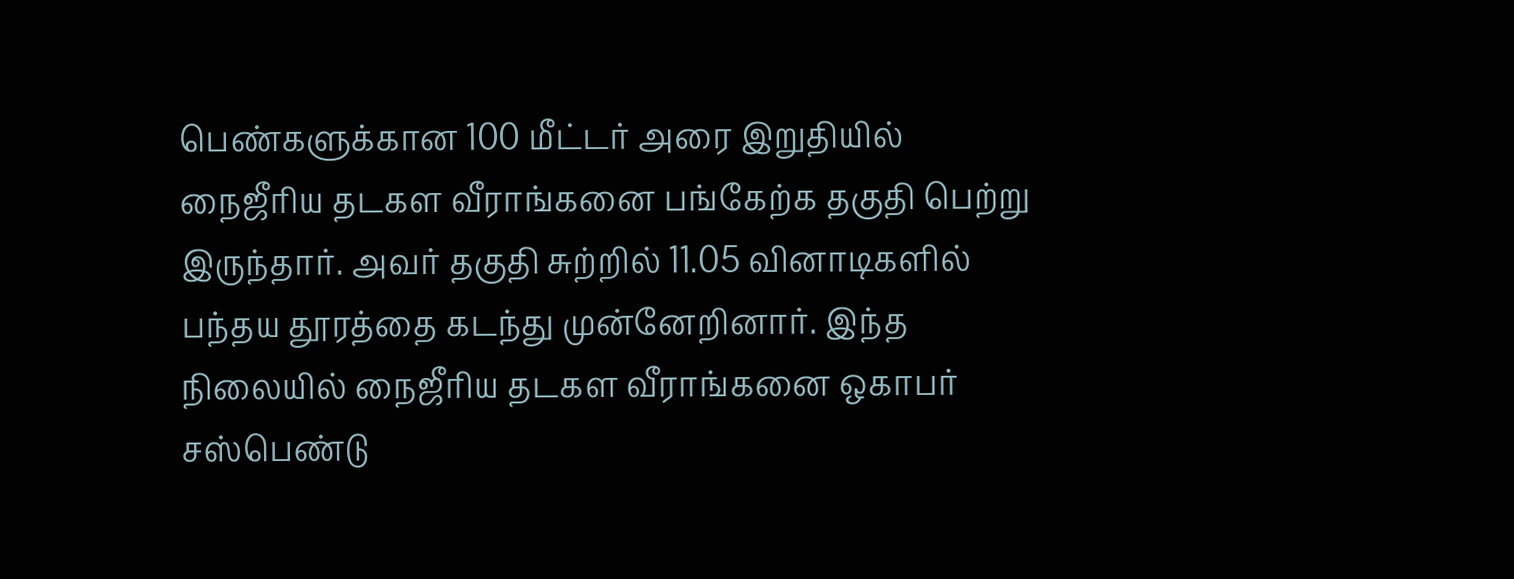பெண்களுக்கான 100 மீட்டர் அரை இறுதியில் நைஜீரிய தடகள வீராங்கனை பங்கேற்க தகுதி பெற்று இருந்தார். அவர் தகுதி சுற்றில் 11.05 வினாடிகளில் பந்தய தூரத்தை கடந்து முன்னேறினார். இந்த நிலையில் நைஜீரிய தடகள வீராங்கனை ஒகாபர் சஸ்பெண்டு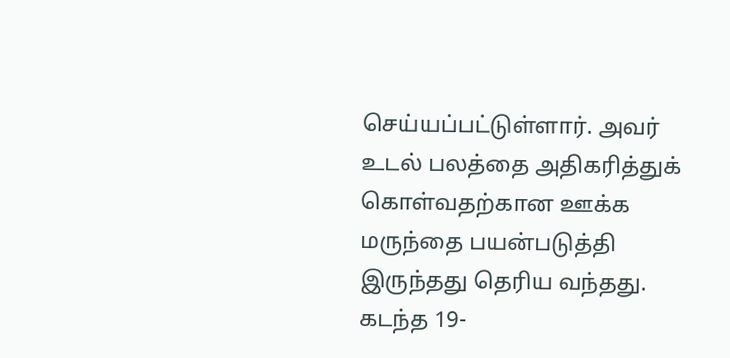செய்யப்பட்டுள்ளார். அவர் உடல் பலத்தை அதிகரித்துக் கொள்வதற்கான ஊக்க மருந்தை பயன்படுத்தி இருந்தது தெரிய வந்தது.
கடந்த 19-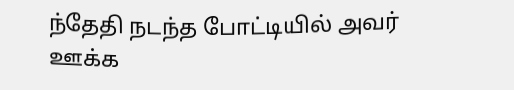ந்தேதி நடந்த போட்டியில் அவர் ஊக்க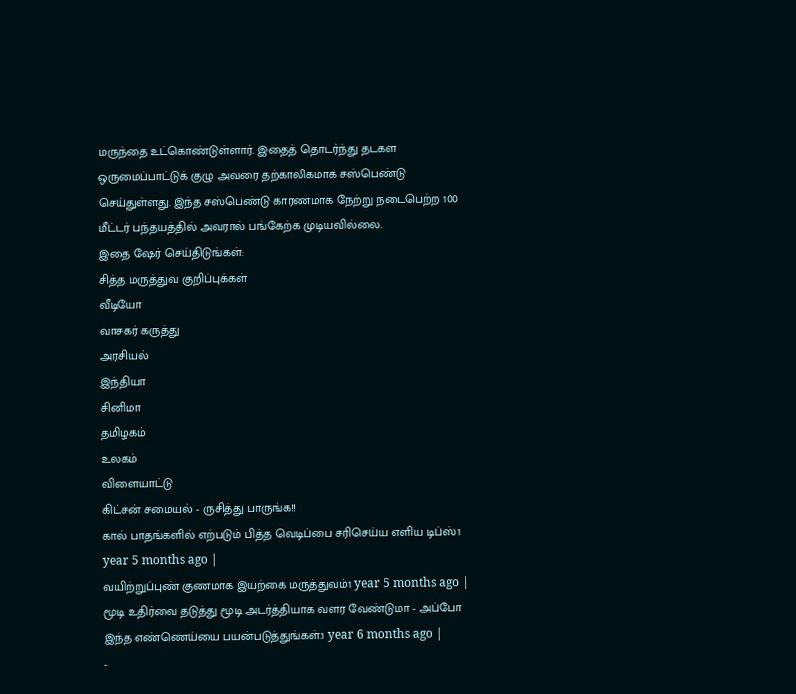மருந்தை உட்கொண்டுள்ளார். இதைத் தொடர்ந்து தடகள ஒருமைப்பாட்டுக் குழு அவரை தற்காலிகமாக சஸ்பெண்டு செய்துள்ளது. இந்த சஸ்பெண்டு காரணமாக நேற்று நடைபெற்ற 100 மீட்டர் பந்தயத்தில் அவரால் பங்கேற்க முடியவில்லை.
இதை ஷேர் செய்திடுங்கள்:
சித்த மருத்துவ குறிப்புக்கள்
வீடியோ
வாசகர் கருத்து
அரசியல்
இந்தியா
சினிமா
தமிழகம்
உலகம்
விளையாட்டு
கிட்சன் சமையல் - ருசித்து பாருங்க!!
கால் பாதங்களில் எற்படும் பித்த வெடிப்பை சரிசெய்ய எளிய டிப்ஸ்1 year 5 months ago |
வயிற்றுப்புண் குணமாக இயற்கை மருத்துவம்1 year 5 months ago |
மூடி உதிர்வை தடுத்து மூடி அடர்த்தியாக வளர வேண்டுமா - அப்போ இந்த எண்ணெய்யை பயன்படுத்துங்கள்.1 year 6 months ago |
-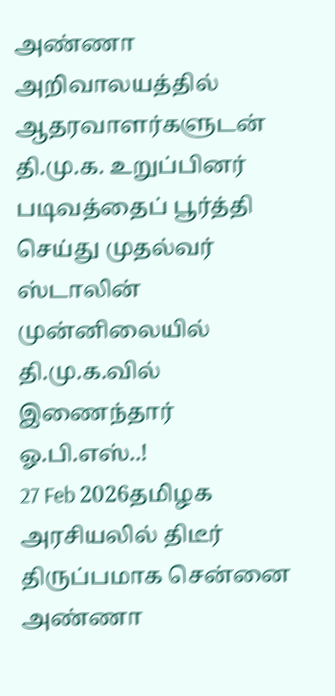அண்ணா அறிவாலயத்தில் ஆதரவாளர்களுடன் தி.மு.க. உறுப்பினர் படிவத்தைப் பூர்த்தி செய்து முதல்வர் ஸ்டாலின் முன்னிலையில் தி.மு.க.வில் இணைந்தார் ஓ.பி.எஸ்..!
27 Feb 2026தமிழக அரசியலில் திடீர் திருப்பமாக சென்னை அண்ணா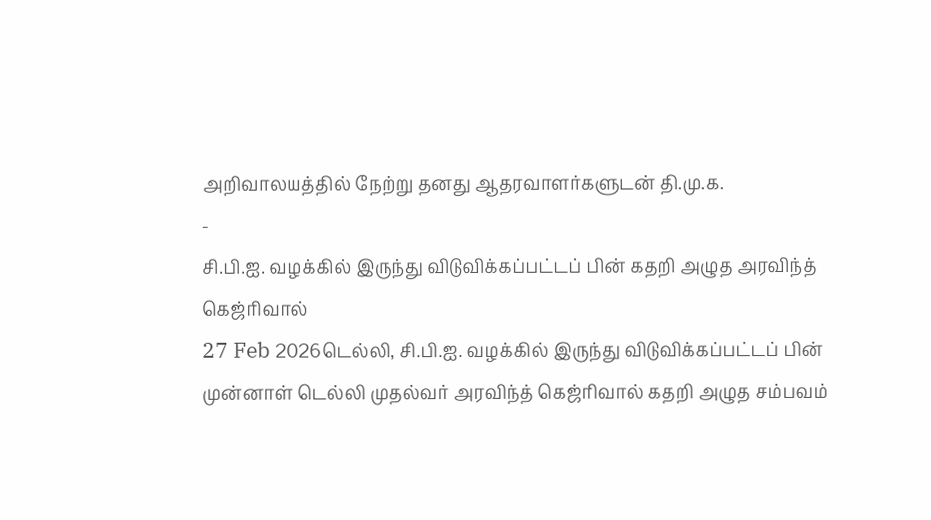அறிவாலயத்தில் நேற்று தனது ஆதரவாளர்களுடன் தி.மு.க.
-
சி.பி.ஐ. வழக்கில் இருந்து விடுவிக்கப்பட்டப் பின் கதறி அழுத அரவிந்த் கெஜ்ரிவால்
27 Feb 2026டெல்லி, சி.பி.ஐ. வழக்கில் இருந்து விடுவிக்கப்பட்டப் பின் முன்னாள் டெல்லி முதல்வர் அரவிந்த் கெஜ்ரிவால் கதறி அழுத சம்பவம்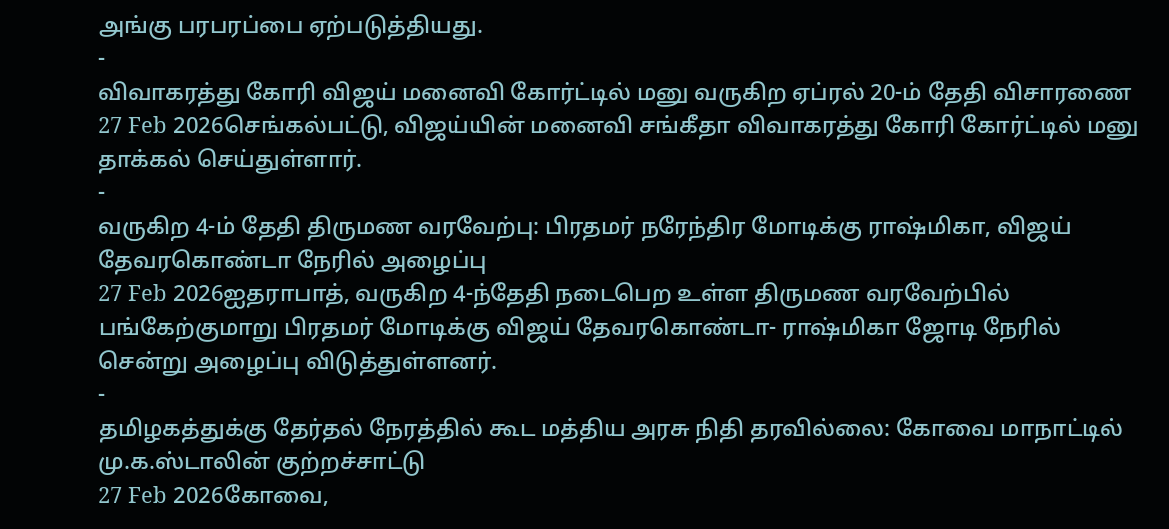அங்கு பரபரப்பை ஏற்படுத்தியது.
-
விவாகரத்து கோரி விஜய் மனைவி கோர்ட்டில் மனு வருகிற ஏப்ரல் 20-ம் தேதி விசாரணை
27 Feb 2026செங்கல்பட்டு, விஜய்யின் மனைவி சங்கீதா விவாகரத்து கோரி கோர்ட்டில் மனு தாக்கல் செய்துள்ளார்.
-
வருகிற 4-ம் தேதி திருமண வரவேற்பு: பிரதமர் நரேந்திர மோடிக்கு ராஷ்மிகா, விஜய் தேவரகொண்டா நேரில் அழைப்பு
27 Feb 2026ஐதராபாத், வருகிற 4-ந்தேதி நடைபெற உள்ள திருமண வரவேற்பில் பங்கேற்குமாறு பிரதமர் மோடிக்கு விஜய் தேவரகொண்டா- ராஷ்மிகா ஜோடி நேரில் சென்று அழைப்பு விடுத்துள்ளனர்.
-
தமிழகத்துக்கு தேர்தல் நேரத்தில் கூட மத்திய அரசு நிதி தரவில்லை: கோவை மாநாட்டில் மு.க.ஸ்டாலின் குற்றச்சாட்டு
27 Feb 2026கோவை,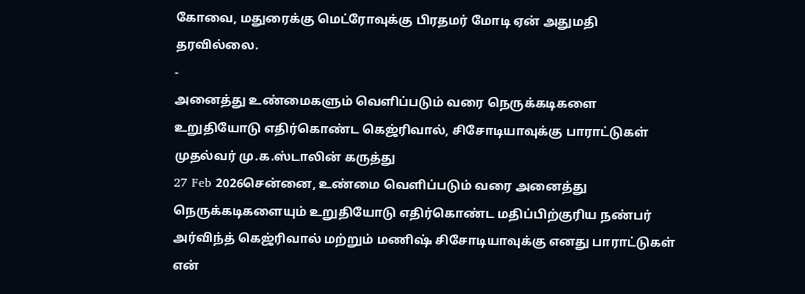கோவை, மதுரைக்கு மெட்ரோவுக்கு பிரதமர் மோடி ஏன் அதுமதி தரவில்லை.
-
அனைத்து உண்மைகளும் வெளிப்படும் வரை நெருக்கடிகளை உறுதியோடு எதிர்கொண்ட கெஜ்ரிவால், சிசோடியாவுக்கு பாராட்டுகள் முதல்வர் மு.க.ஸ்டாலின் கருத்து
27 Feb 2026சென்னை, உண்மை வெளிப்படும் வரை அனைத்து நெருக்கடிகளையும் உறுதியோடு எதிர்கொண்ட மதிப்பிற்குரிய நண்பர் அர்விந்த் கெஜ்ரிவால் மற்றும் மணிஷ் சிசோடியாவுக்கு எனது பாராட்டுகள் என்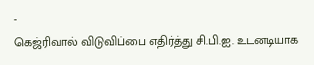-
கெஜ்ரிவால் விடுவிப்பை எதிர்த்து சி.பி.ஐ. உடனடியாக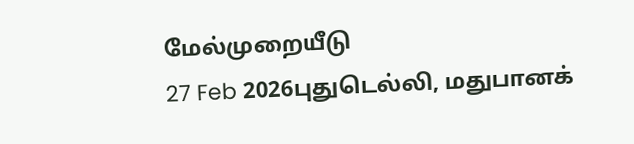மேல்முறையீடு
27 Feb 2026புதுடெல்லி, மதுபானக்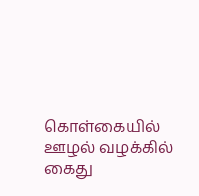கொள்கையில் ஊழல் வழக்கில் கைது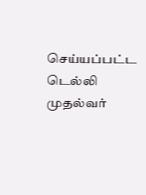செய்யப்பட்ட டெல்லி முதல்வர்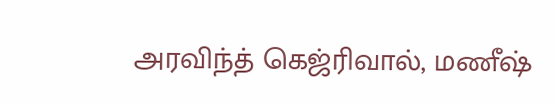அரவிந்த் கெஜ்ரிவால், மணீஷ்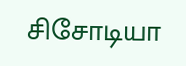சிசோடியா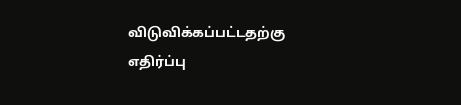விடுவிக்கப்பட்டதற்கு எதிர்ப்பு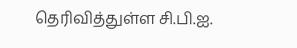தெரிவித்துள்ள சி.பி.ஐ.